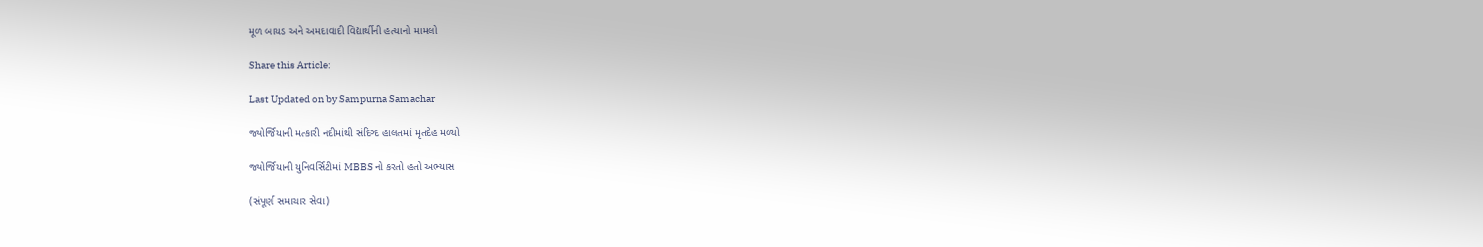મૂળ બાયડ અને અમદાવાદી વિદ્યાર્થીની હત્યાનો મામલો

Share this Article:

Last Updated on by Sampurna Samachar

જ્યોર્જિયાની મત્કારી નદીમાંથી સંદિગ્દ હાલતમાં મૃતદેહ મળ્યો

જ્યોર્જિયાની યુનિવર્સિટીમાં MBBS નો કરતો હતો અભ્યાસ

(સંપૂર્ણ સમાચાર સેવા)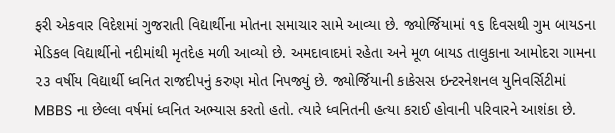ફરી એકવાર વિદેશમાં ગુજરાતી વિદ્યાર્થીના મોતના સમાચાર સામે આવ્યા છે. જ્યોર્જિયામાં ૧૬ દિવસથી ગુમ બાયડના મેડિકલ વિદ્યાર્થીનો નદીમાંથી મૃતદેહ મળી આવ્યો છે. અમદાવાદમાં રહેતા અને મૂળ બાયડ તાલુકાના આમોદરા ગામના ૨૩ વર્ષીય વિદ્યાર્થી ધ્વનિત રાજદીપનું કરુણ મોત નિપજ્યું છે. જ્યોર્જિયાની કાકેસસ ઇન્ટરનેશનલ યુનિવર્સિટીમાં MBBS ના છેલ્લા વર્ષમાં ધ્વનિત અભ્યાસ કરતો હતો. ત્યારે ધ્વનિતની હત્યા કરાઈ હોવાની પરિવારને આશંકા છે.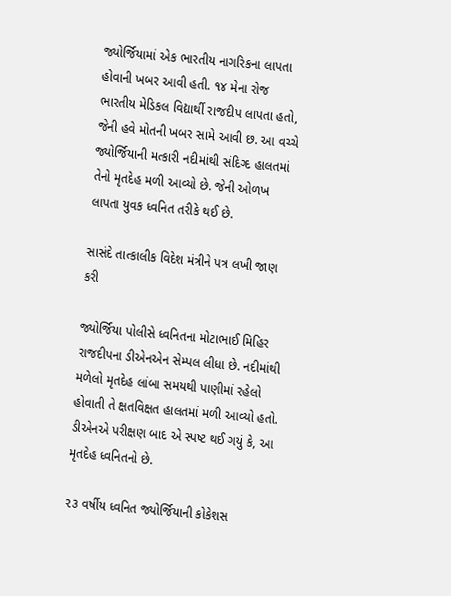જ્યોર્જિયામાં એક ભારતીય નાગરિકના લાપતા હોવાની ખબર આવી હતી. ૧૪ મેના રોજ ભારતીય મેડિકલ વિદ્યાર્થી રાજદીપ લાપતા હતો, જેની હવે મોતની ખબર સામે આવી છ. આ વચ્ચે જ્યોર્જિયાની મત્કારી નદીમાંથી સંદિગ્દ હાલતમાં તેનો મૃતદેહ મળી આવ્યો છે. જેની ઓળખ લાપતા યુવક ધ્વનિત તરીકે થઈ છે.

સાસંદે તાત્કાલીક વિદેશ મંત્રીને પત્ર લખી જાણ કરી

જ્યોર્જિયા પોલીસે ધ્વનિતના મોટાભાઈ મિહિર રાજદીપના ડીએનએન સેમ્પલ લીધા છે. નદીમાંથી મળેલો મૃતદેહ લાંબા સમયથી પાણીમાં રહેલો હોવાતી તે ક્ષતવિક્ષત હાલતમાં મળી આવ્યો હતો. ડીએનએ પરીક્ષણ બાદ એ સ્પષ્ટ થઈ ગયું કે, આ મૃતદેહ ધ્વનિતનો છે.

૨૩ વર્ષીય ધ્વનિત જ્યોર્જિયાની કોકેશસ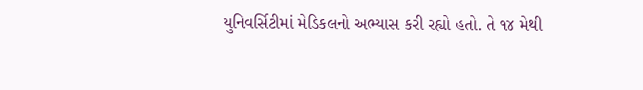યુનિવર્સિટીમાં મેડિકલનો અભ્યાસ કરી રહ્યો હતો. તે ૧૪ મેથી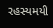રહસ્યમયી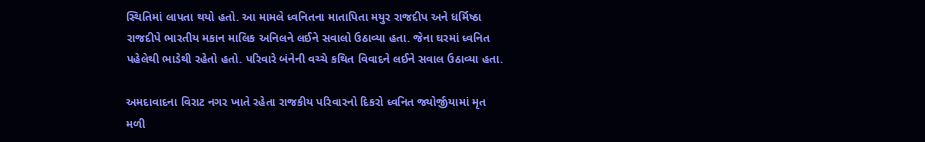સ્થિતિમાં લાપતા થયો હતો. આ મામલે ધ્વનિતના માતાપિતા મયુર રાજદીપ અને ધર્મિષ્ઠા રાજદીપે ભારતીય મકાન માલિક અનિલને લઈને સવાલો ઉઠાવ્યા હતા. જેના ઘરમાં ધ્વનિત પહેલેથી ભાડેથી રહેતો હતો. પરિવારે બંનેની વચ્ચે કથિત વિવાદને લઈને સવાલ ઉઠાવ્યા હતા.

અમદાવાદના વિરાટ નગર ખાતે રહેતા રાજકીય પરિવારનો દિકરો ધ્વનિત જ્યોર્જીયામાં મૃત મળી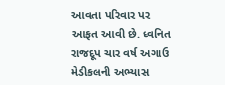આવતા પરિવાર પર આફત આવી છે. ધ્વનિત રાજદૂપ ચાર વર્ષ અગાઉ મેડીકલની અભ્યાસ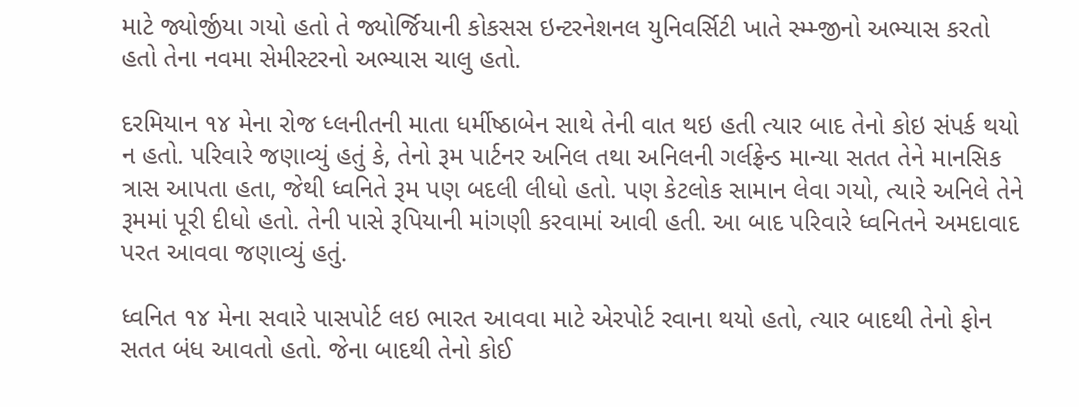માટે જ્યોર્જીયા ગયો હતો તે જ્યોર્જિયાની કોકસસ ઇન્ટરનેશનલ યુનિવર્સિટી ખાતે સ્મ્મ્જીનો અભ્યાસ કરતો હતો તેના નવમા સેમીસ્ટરનો અભ્યાસ ચાલુ હતો.

દરમિયાન ૧૪ મેના રોજ ધ્લનીતની માતા ધર્મીષ્ઠાબેન સાથે તેની વાત થઇ હતી ત્યાર બાદ તેનો કોઇ સંપર્ક થયો ન હતો. પરિવારે જણાવ્યું હતું કે, તેનો રૂમ પાર્ટનર અનિલ તથા અનિલની ગર્લફ્રેન્ડ માન્યા સતત તેને માનસિક ત્રાસ આપતા હતા, જેથી ધ્વનિતે રૂમ પણ બદલી લીધો હતો. પણ કેટલોક સામાન લેવા ગયો, ત્યારે અનિલે તેને રૂમમાં પૂરી દીધો હતો. તેની પાસે રૂપિયાની માંગણી કરવામાં આવી હતી. આ બાદ પરિવારે ધ્વનિતને અમદાવાદ પરત આવવા જણાવ્યું હતું.

ધ્વનિત ૧૪ મેના સવારે પાસપોર્ટ લઇ ભારત આવવા માટે એરપોર્ટ રવાના થયો હતો, ત્યાર બાદથી તેનો ફોન સતત બંધ આવતો હતો. જેના બાદથી તેનો કોઈ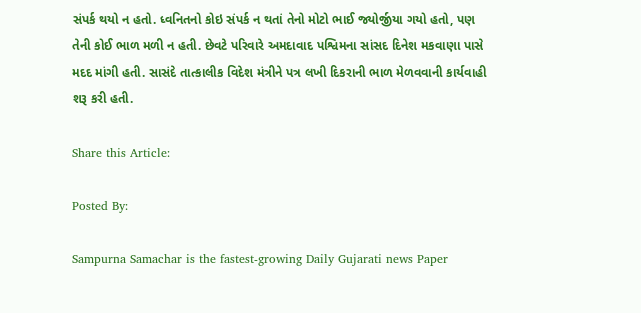સંપર્ક થયો ન હતો. ધ્વનિતનો કોઇ સંપર્ક ન થતાં તેનો મોટો ભાઈ જ્યોર્જીયા ગયો હતો, પણ તેની કોઈ ભાળ મળી ન હતી. છેવટે પરિવારે અમદાવાદ પશ્વિમના સાંસદ દિનેશ મકવાણા પાસે મદદ માંગી હતી. સાસંદે તાત્કાલીક વિદેશ મંત્રીને પત્ર લખી દિકરાની ભાળ મેળવવાની કાર્યવાહી શરૂ કરી હતી.

Share this Article:

Posted By:

Sampurna Samachar is the fastest-growing Daily Gujarati news Paper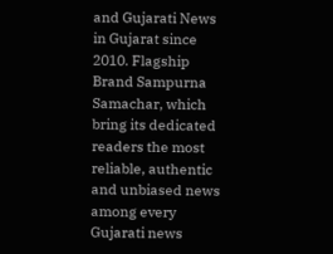and Gujarati News in Gujarat since 2010. Flagship Brand Sampurna Samachar, which bring its dedicated readers the most reliable, authentic and unbiased news among every Gujarati news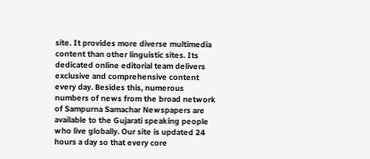site. It provides more diverse multimedia content than other linguistic sites. Its dedicated online editorial team delivers exclusive and comprehensive content every day. Besides this, numerous numbers of news from the broad network of Sampurna Samachar Newspapers are available to the Gujarati speaking people who live globally. Our site is updated 24 hours a day so that every core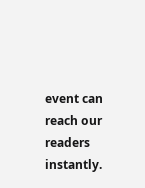event can reach our readers instantly.